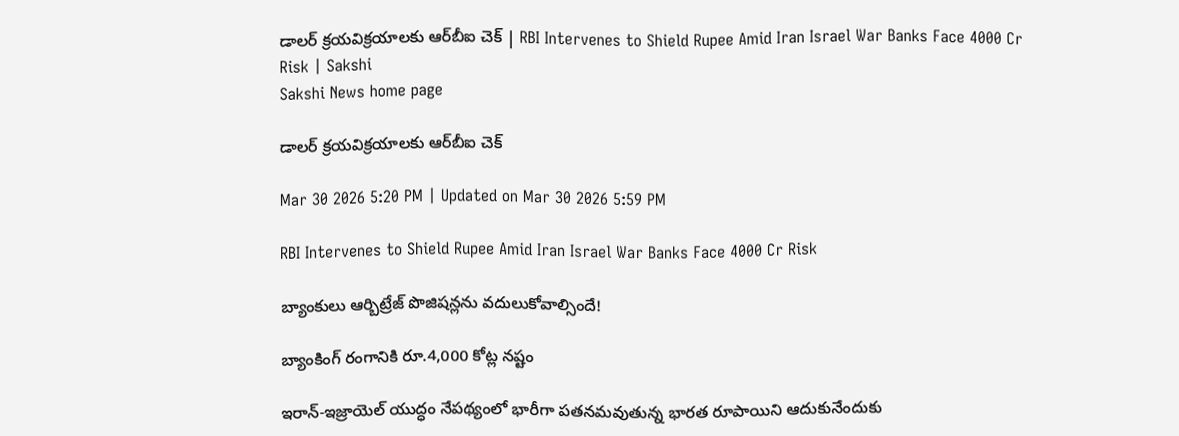డాలర్‌ క్రయవిక్రయాలకు ఆర్‌బీఐ చెక్‌ | RBI Intervenes to Shield Rupee Amid Iran Israel War Banks Face 4000 Cr Risk | Sakshi
Sakshi News home page

డాలర్‌ క్రయవిక్రయాలకు ఆర్‌బీఐ చెక్‌

Mar 30 2026 5:20 PM | Updated on Mar 30 2026 5:59 PM

RBI Intervenes to Shield Rupee Amid Iran Israel War Banks Face 4000 Cr Risk

బ్యాంకులు ఆర్బిట్రేజ్ పొజిషన్లను వదులుకోవాల్సిందే!

బ్యాంకింగ్ రంగానికి రూ.4,000 కోట్ల నష్టం

ఇరాన్-ఇజ్రాయెల్‌ యుద్ధం నేపథ్యంలో భారీగా పతనమవుతున్న భారత రూపాయిని ఆదుకునేందుకు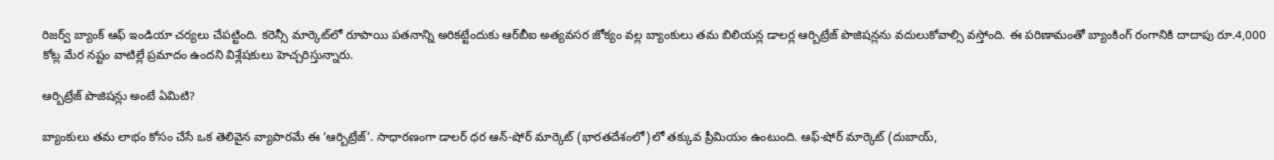రిజర్వ్ బ్యాంక్ ఆఫ్ ఇండియా చర్యలు చేపట్టింది. కరెన్సీ మార్కెట్‌లో రూపాయి పతనాన్ని అరికట్టేందుకు ఆర్‌బీఐ అత్యవసర జోక్యం వల్ల బ్యాంకులు తమ బిలియన్ల డాలర్ల ఆర్బిట్రేజ్ పొజిషన్లను వదులుకోవాల్సి వస్తోంది. ఈ పరిణామంతో బ్యాంకింగ్ రంగానికి దాదాపు రూ.4,000 కోట్ల మేర నష్టం వాటిల్లే ప్రమాదం ఉందని విశ్లేషకులు హెచ్చరిస్తున్నారు.

ఆర్బిట్రేజ్ పొజిషన్లు అంటే ఏమిటి?

బ్యాంకులు తమ లాభం కోసం చేసే ఒక తెలివైన వ్యాపారమే ఈ ‘ఆర్బిట్రేజ్’. సాధారణంగా డాలర్ ధర ఆన్-షోర్ మార్కెట్ (భారతదేశంలో)లో తక్కువ ప్రీమియం ఉంటుంది. ఆఫ్-షోర్ మార్కెట్ (దుబాయ్,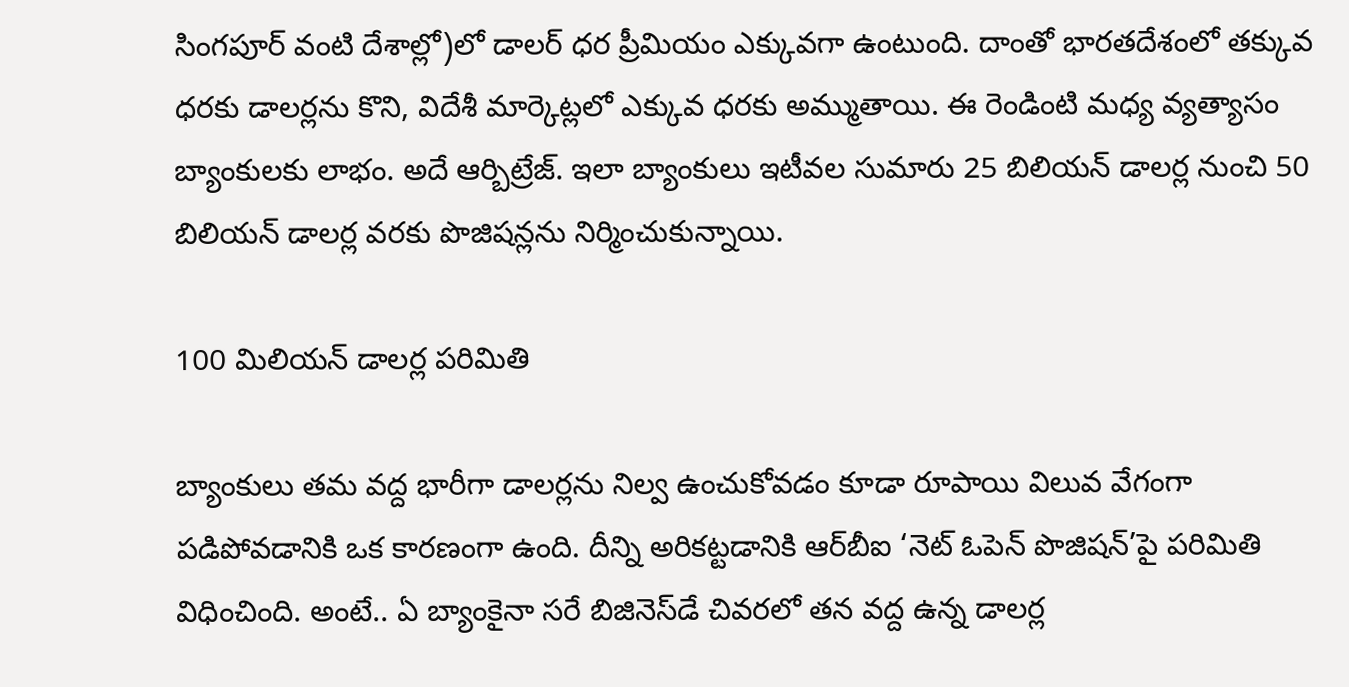సింగపూర్ వంటి దేశాల్లో)లో డాలర్ ధర ప్రీమియం ఎక్కువగా ఉంటుంది. దాంతో భారతదేశంలో తక్కువ ధరకు డాలర్లను కొని, విదేశీ మార్కెట్లలో ఎక్కువ ధరకు అమ్ముతాయి. ఈ రెండింటి మధ్య వ్యత్యాసం బ్యాంకులకు లాభం. అదే ఆర్బిట్రేజ్. ఇలా బ్యాంకులు ఇటీవల సుమారు 25 బిలియన్‌ డాలర్ల నుంచి 50 బిలియన్‌ డాలర్ల వరకు పొజిషన్లను నిర్మించుకున్నాయి.

100 మిలియన్ డాలర్ల పరిమితి

బ్యాంకులు తమ వద్ద భారీగా డాలర్లను నిల్వ ఉంచుకోవడం కూడా రూపాయి విలువ వేగంగా పడిపోవడానికి ఒక కారణంగా ఉంది. దీన్ని అరికట్టడానికి ఆర్‌బీఐ ‘నెట్ ఓపెన్ పొజిషన్’పై పరిమితి విధించింది. అంటే.. ఏ బ్యాంకైనా సరే బిజినెస్‌డే చివరలో తన వద్ద ఉన్న డాలర్ల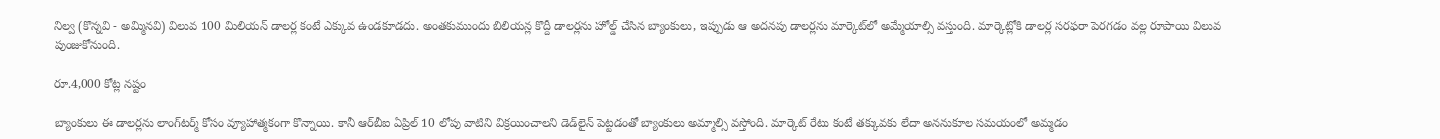నిల్వ (కొన్నవి - అమ్మినవి) విలువ 100 మిలియన్ డాలర్ల కంటే ఎక్కువ ఉండకూడదు. అంతకుముందు బిలియన్ల కొద్దీ డాలర్లను హోల్డ్ చేసిన బ్యాంకులు, ఇప్పుడు ఆ అదనపు డాలర్లను మార్కెట్‌లో అమ్మేయాల్సి వస్తుంది. మార్కెట్లోకి డాలర్ల సరఫరా పెరగడం వల్ల రూపాయి విలువ పుంజుకోనుంది.

రూ.4,000 కోట్ల నష్టం

బ్యాంకులు ఈ డాలర్లను లాంగ్‌టర్మ్‌ కోసం వ్యూహాత్మకంగా కొన్నాయి. కానీ ఆర్‌బీఐ ఏప్రిల్ 10 లోపు వాటిని విక్రయించాలని డెడ్‌లైన్ పెట్టడంతో బ్యాంకులు అమ్మాల్సి వస్తోంది. మార్కెట్ రేటు కంటే తక్కువకు లేదా అననుకూల సమయంలో అమ్మడం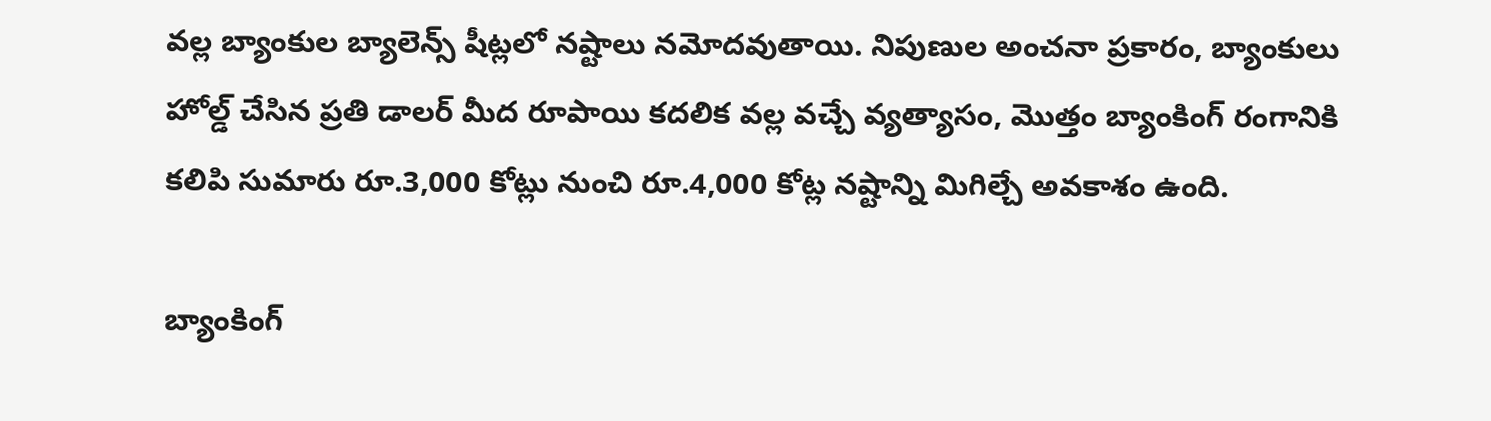వల్ల బ్యాంకుల బ్యాలెన్స్ షీట్లలో నష్టాలు నమోదవుతాయి. నిపుణుల అంచనా ప్రకారం, బ్యాంకులు హోల్డ్ చేసిన ప్రతి డాలర్ మీద రూపాయి కదలిక వల్ల వచ్చే వ్యత్యాసం, మొత్తం బ్యాంకింగ్ రంగానికి కలిపి సుమారు రూ.3,000 కోట్లు నుంచి రూ.4,000 కోట్ల నష్టాన్ని మిగిల్చే అవకాశం ఉంది.

బ్యాంకింగ్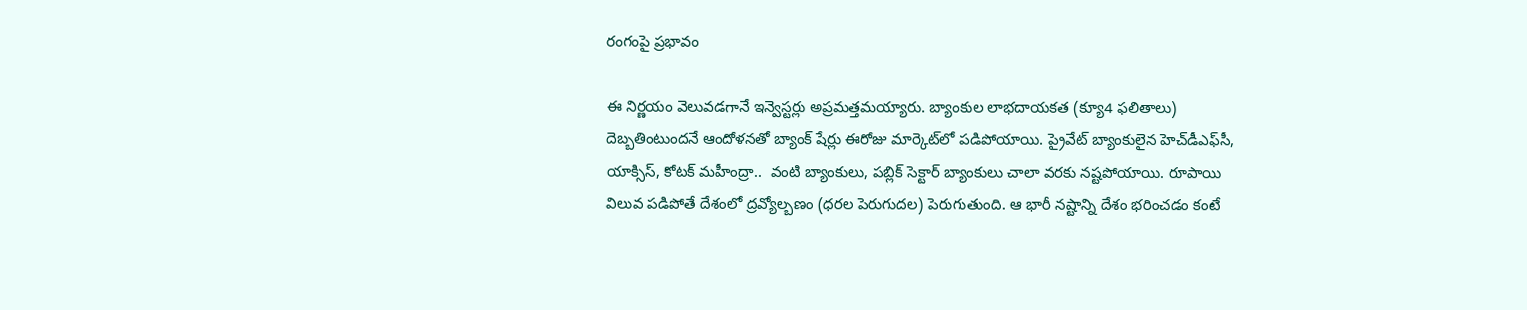రంగంపై ప్రభావం

ఈ నిర్ణయం వెలువడగానే ఇన్వెస్టర్లు అప్రమత్తమయ్యారు. బ్యాంకుల లాభదాయకత (క్యూ4 ఫలితాలు) దెబ్బతింటుందనే ఆందోళనతో బ్యాంక్ షేర్లు ఈరోజు మార్కెట్‌లో పడిపోయాయి. ప్రైవేట్ బ్యాంకులైన హెచ్‌డీఎఫ్‌సీ, యాక్సిస్, కోటక్ మహీంద్రా..  వంటి బ్యాంకులు, పబ్లిక్‌ సెక్టార్‌ బ్యాంకులు చాలా వరకు నష్టపోయాయి. రూపాయి విలువ పడిపోతే దేశంలో ద్రవ్యోల్బణం (ధరల పెరుగుదల) పెరుగుతుంది. ఆ భారీ నష్టాన్ని దేశం భరించడం కంటే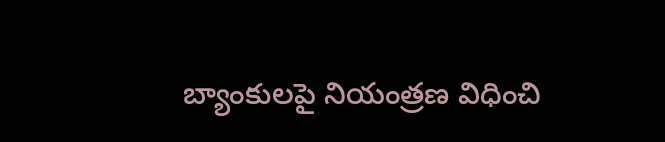బ్యాంకులపై నియంత్రణ విధించి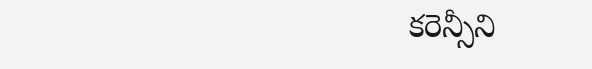కరెన్సీని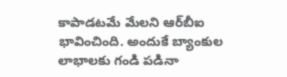కాపాడటమే మేలని ఆర్‌బీఐ భావించింది. అందుకే బ్యాంకుల లాభాలకు గండి పడినా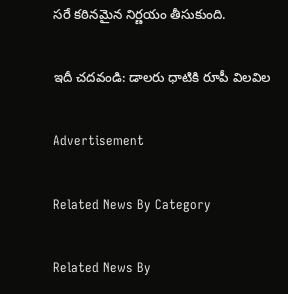సరే కఠినమైన నిర్ణయం తీసుకుంది.

ఇదీ చదవండి: డాలరు ధాటికి రూపీ విలవిల

Advertisement

Related News By Category

Related News By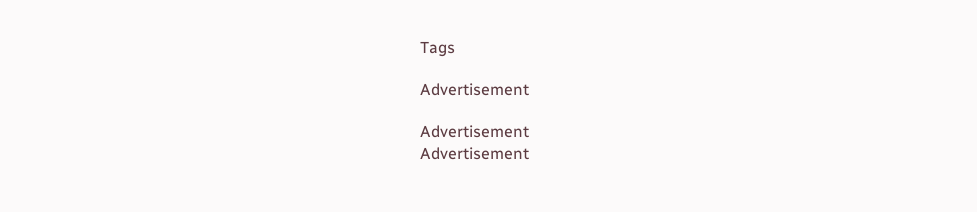Tags

Advertisement

Advertisement
Advertisement